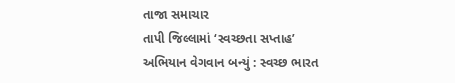તાજા સમાચાર
તાપી જિલ્લામાં ‘સ્વચ્છતા સપ્તાહ’ અભિયાન વેગવાન બન્યું : સ્વચ્છ ભારત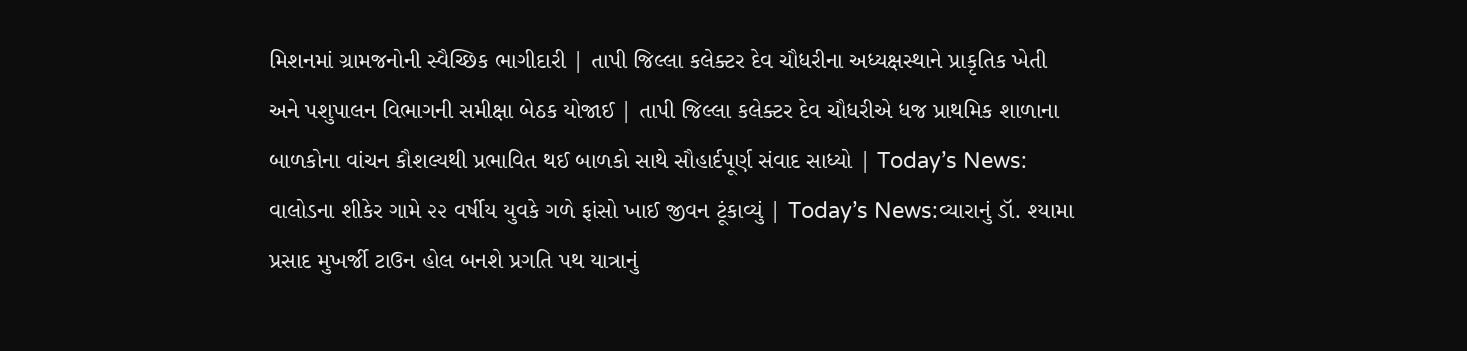મિશનમાં ગ્રામજનોની સ્વૈચ્છિક ભાગીદારી | તાપી જિલ્લા કલેક્ટર દેવ ચૌધરીના અધ્યક્ષસ્થાને પ્રાકૃતિક ખેતી અને પશુપાલન વિભાગની સમીક્ષા બેઠક યોજાઈ | તાપી જિલ્લા કલેક્ટર દેવ ચૌધરીએ ધજ પ્રાથમિક શાળાના બાળકોના વાંચન કૌશલ્યથી પ્રભાવિત થઈ બાળકો સાથે સૌહાર્દપૂર્ણ સંવાદ સાધ્યો | Today’s News: વાલોડના શીકેર ગામે ૨૨ વર્ષીય યુવકે ગળે ફાંસો ખાઈ જીવન ટૂંકાવ્યું | Today’s News:વ્યારાનું ડૉ. શ્યામા પ્રસાદ મુખર્જી ટાઉન હોલ બનશે પ્રગતિ પથ યાત્રાનું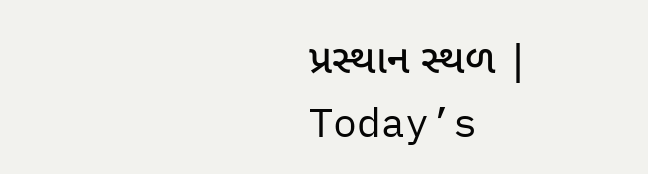પ્રસ્થાન સ્થળ | Today’s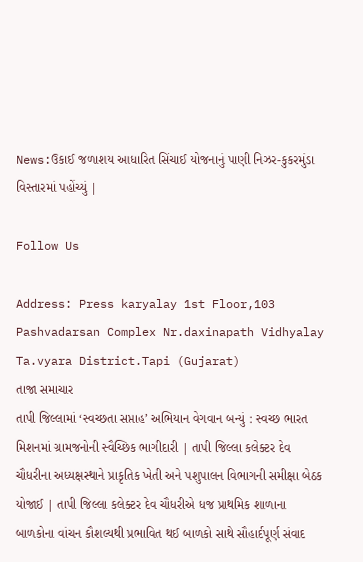News:ઉકાઈ જળાશય આધારિત સિંચાઈ યોજનાનું પાણી નિઝર-કુકરમુંડા વિસ્તારમાં પહોંચ્યું |

Follow Us

Address: Press karyalay 1st Floor,103 Pashvadarsan Complex Nr.daxinapath Vidhyalay Ta.vyara District.Tapi (Gujarat)
તાજા સમાચાર
તાપી જિલ્લામાં ‘સ્વચ્છતા સપ્તાહ’ અભિયાન વેગવાન બન્યું : સ્વચ્છ ભારત મિશનમાં ગ્રામજનોની સ્વૈચ્છિક ભાગીદારી | તાપી જિલ્લા કલેક્ટર દેવ ચૌધરીના અધ્યક્ષસ્થાને પ્રાકૃતિક ખેતી અને પશુપાલન વિભાગની સમીક્ષા બેઠક યોજાઈ | તાપી જિલ્લા કલેક્ટર દેવ ચૌધરીએ ધજ પ્રાથમિક શાળાના બાળકોના વાંચન કૌશલ્યથી પ્રભાવિત થઈ બાળકો સાથે સૌહાર્દપૂર્ણ સંવાદ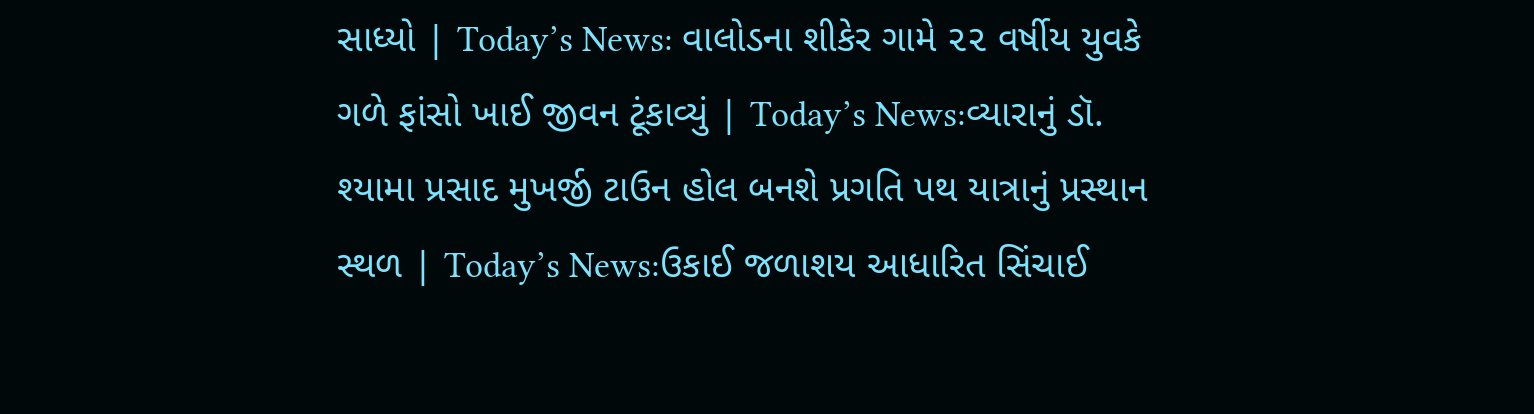સાધ્યો | Today’s News: વાલોડના શીકેર ગામે ૨૨ વર્ષીય યુવકે ગળે ફાંસો ખાઈ જીવન ટૂંકાવ્યું | Today’s News:વ્યારાનું ડૉ. શ્યામા પ્રસાદ મુખર્જી ટાઉન હોલ બનશે પ્રગતિ પથ યાત્રાનું પ્રસ્થાન સ્થળ | Today’s News:ઉકાઈ જળાશય આધારિત સિંચાઈ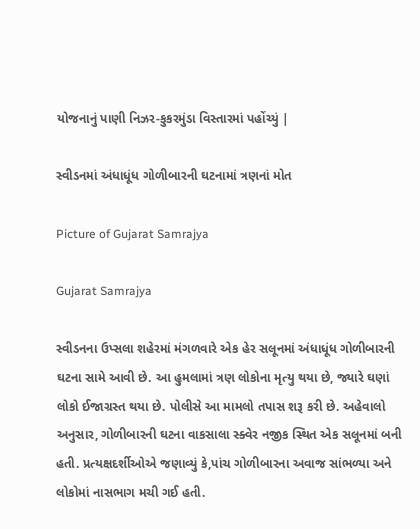યોજનાનું પાણી નિઝર-કુકરમુંડા વિસ્તારમાં પહોંચ્યું |

સ્વીડનમાં અંધાધૂંધ ગોળીબારની ઘટનામાં ત્રણનાં મોત

Picture of Gujarat Samrajya

Gujarat Samrajya

સ્વીડનના ઉપ્સલા શહેરમાં મંગળવારે એક હેર સલૂનમાં અંધાધૂંધ ગોળીબારની ઘટના સામે આવી છે. આ હુમલામાં ત્રણ લોકોના મૃત્યુ થયા છે, જ્યારે ઘણાં લોકો ઈજાગ્રસ્ત થયા છે. પોલીસે આ મામલો તપાસ શરૂ કરી છે. અહેવાલો અનુસાર, ગોળીબારની ઘટના વાકસાલા સ્ક્વેર નજીક સ્થિત એક સલૂનમાં બની હતી. પ્રત્યક્ષદર્શીઓએ જણાવ્યું કે,પાંચ ગોળીબારના અવાજ સાંભળ્યા અને લોકોમાં નાસભાગ મચી ગઈ હતી.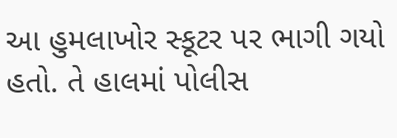આ હુમલાખોર સ્કૂટર પર ભાગી ગયો હતો. તે હાલમાં પોલીસ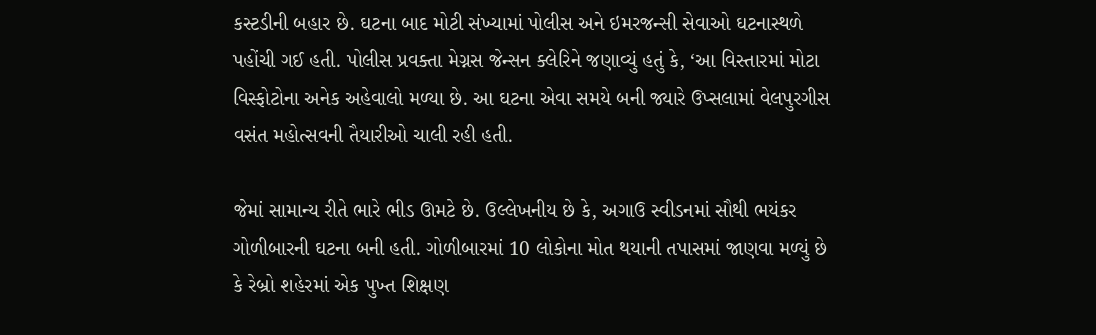કસ્ટડીની બહાર છે. ઘટના બાદ મોટી સંખ્યામાં પોલીસ અને ઇમરજન્સી સેવાઓ ઘટનાસ્થળે પહોંચી ગઈ હતી. પોલીસ પ્રવક્તા મેગ્નસ જેન્સન ક્લેરિને જણાવ્યું હતું કે, ‘આ વિસ્તારમાં મોટા વિસ્ફોટોના અનેક અહેવાલો મળ્યા છે. આ ઘટના એવા સમયે બની જ્યારે ઉપ્સલામાં વેલપુરગીસ વસંત મહોત્સવની તૈયારીઓ ચાલી રહી હતી.

જેમાં સામાન્ય રીતે ભારે ભીડ ઊમટે છે. ઉલ્લેખનીય છે કે, અગાઉ સ્વીડનમાં સૌથી ભયંકર ગોળીબારની ઘટના બની હતી. ગોળીબારમાં 10 લોકોના મોત થયાની તપાસમાં જાણવા મળ્યું છે કે રેબ્રો શહેરમાં એક પુખ્ત શિક્ષણ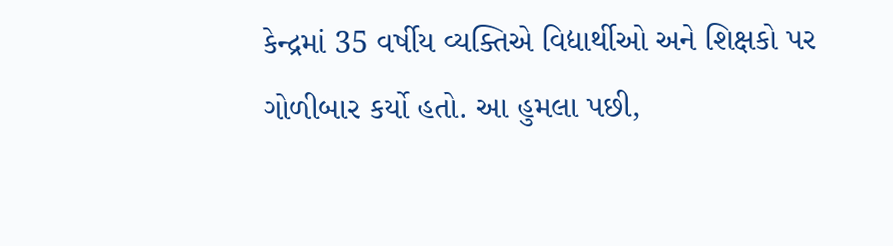કેન્દ્રમાં 35 વર્ષીય વ્યક્તિએ વિદ્યાર્થીઓ અને શિક્ષકો પર ગોળીબાર કર્યો હતો. આ હુમલા પછી,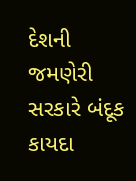દેશની જમણેરી સરકારે બંદૂક કાયદા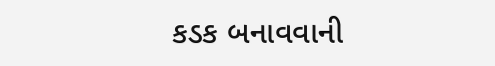કડક બનાવવાની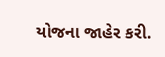યોજના જાહેર કરી.